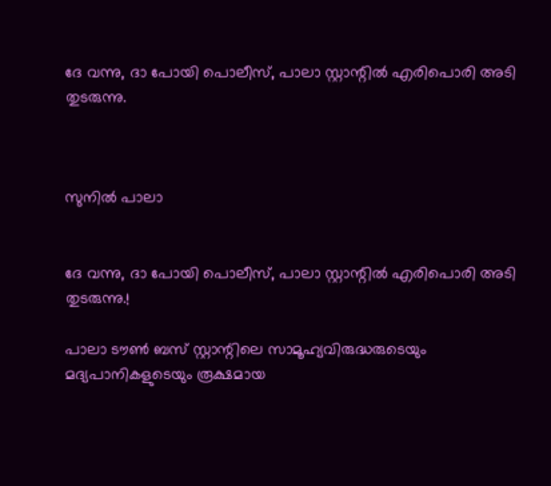ദേ വന്നു, ദാ പോയി പൊലീസ്, പാലാ സ്റ്റാന്റില്‍ എരിപൊരി അടി തുടരുന്നു.



സുനില്‍ പാലാ


ദേ വന്നു, ദാ പോയി പൊലീസ്, പാലാ സ്റ്റാന്റില്‍ എരിപൊരി അടി തുടരുന്നു.!

പാലാ ടൗണ്‍ ബസ് സ്റ്റാന്റിലെ സാമൂഹ്യവിരുദ്ധരുടെയും മദ്യപാനികളുടെയും രൂക്ഷമായ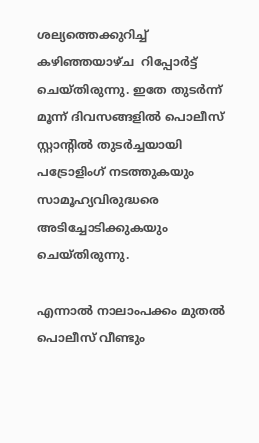ശല്യത്തെക്കുറിച്ച് കഴിഞ്ഞയാഴ്ച  റിപ്പോര്‍ട്ട് ചെയ്തിരുന്നു. ഇതേ തുടര്‍ന്ന് മൂന്ന് ദിവസങ്ങളില്‍ പൊലീസ് സ്റ്റാന്റില്‍ തുടര്‍ച്ചയായി പട്രോളിംഗ് നടത്തുകയും സാമൂഹ്യവിരുദ്ധരെ അടിച്ചോടിക്കുകയും ചെയ്തിരുന്നു.

എന്നാല്‍ നാലാംപക്കം മുതല്‍ പൊലീസ് വീണ്ടും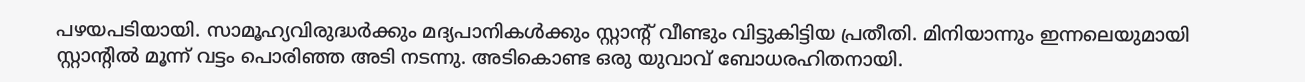പഴയപടിയായി. സാമൂഹ്യവിരുദ്ധര്‍ക്കും മദ്യപാനികള്‍ക്കും സ്റ്റാന്റ് വീണ്ടും വിട്ടുകിട്ടിയ പ്രതീതി. മിനിയാന്നും ഇന്നലെയുമായി സ്റ്റാന്റില്‍ മൂന്ന് വട്ടം പൊരിഞ്ഞ അടി നടന്നു. അടികൊണ്ട ഒരു യുവാവ് ബോധരഹിതനായി.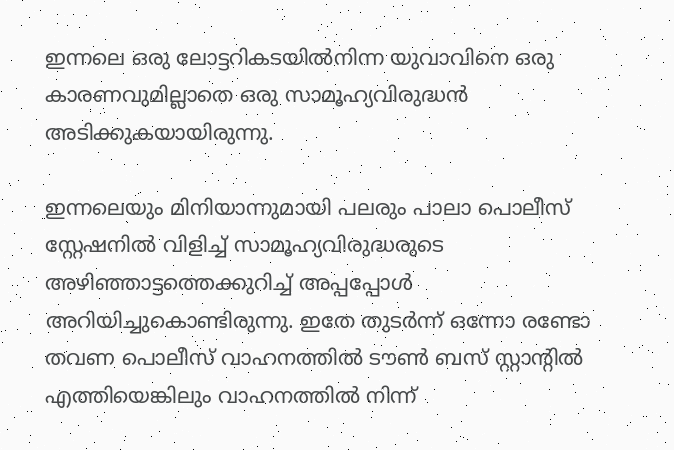ഇന്നലെ ഒരു ലോട്ടറികടയില്‍നിന്ന യുവാവിനെ ഒരു കാരണവുമില്ലാതെ ഒരു സാമൂഹ്യവിരുദ്ധന്‍ അടിക്കുകയായിരുന്നു.

ഇന്നലെയും മിനിയാന്നുമായി പലരും പാലാ പൊലീസ് സ്റ്റേഷനില്‍ വിളിച്ച് സാമൂഹ്യവിരുദ്ധരുടെ അഴിഞ്ഞാട്ടത്തെക്കുറിച്ച് അപ്പപ്പോള്‍ അറിയിച്ചുകൊണ്ടിരുന്നു. ഇതേ തുടര്‍ന്ന് ഒന്നോ രണ്ടോ തവണ പൊലീസ് വാഹനത്തില്‍ ടൗണ്‍ ബസ് സ്റ്റാന്റില്‍ എത്തിയെങ്കിലും വാഹനത്തില്‍ നിന്ന്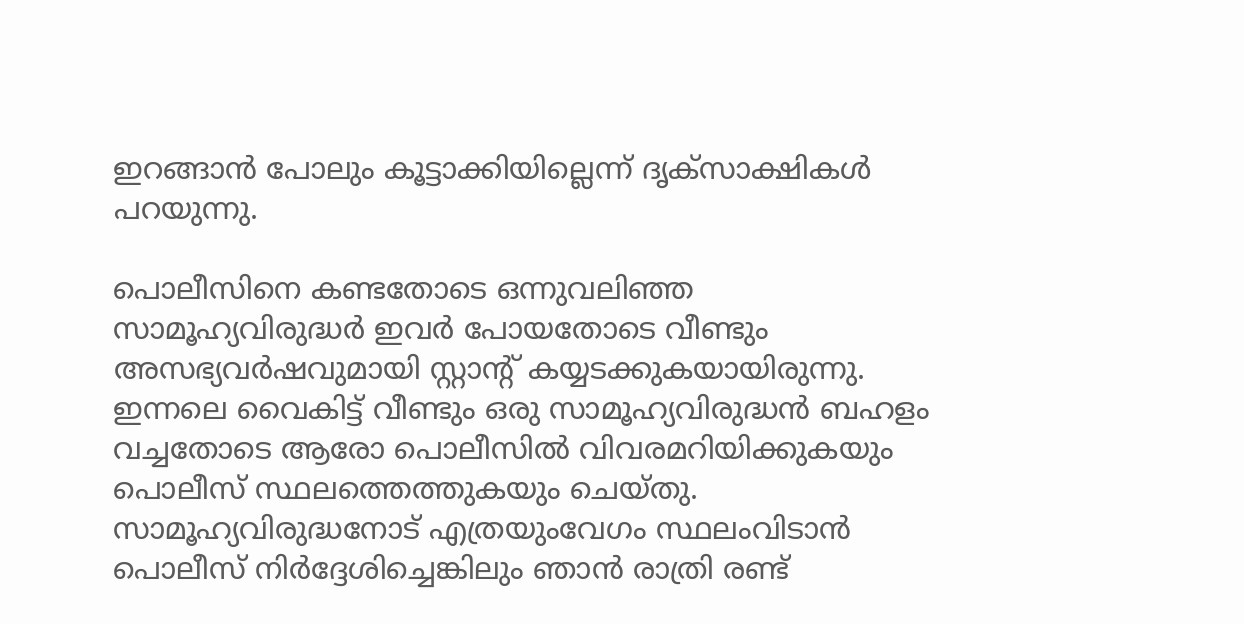ഇറങ്ങാന്‍ പോലും കൂട്ടാക്കിയില്ലെന്ന് ദൃക്സാക്ഷികള്‍ പറയുന്നു.

പൊലീസിനെ കണ്ടതോടെ ഒന്നുവലിഞ്ഞ സാമൂഹ്യവിരുദ്ധര്‍ ഇവര്‍ പോയതോടെ വീണ്ടും അസഭ്യവര്‍ഷവുമായി സ്റ്റാന്റ് കയ്യടക്കുകയായിരുന്നു. ഇന്നലെ വൈകിട്ട് വീണ്ടും ഒരു സാമൂഹ്യവിരുദ്ധന്‍ ബഹളം വച്ചതോടെ ആരോ പൊലീസില്‍ വിവരമറിയിക്കുകയും പൊലീസ് സ്ഥലത്തെത്തുകയും ചെയ്തു. സാമൂഹ്യവിരുദ്ധനോട് എത്രയുംവേഗം സ്ഥലംവിടാന്‍ പൊലീസ് നിര്‍ദ്ദേശിച്ചെങ്കിലും ഞാന്‍ രാത്രി രണ്ട്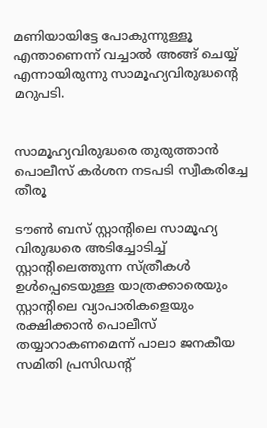മണിയായിട്ടേ പോകുന്നുള്ളൂ എന്താണെന്ന് വച്ചാല്‍ അങ്ങ് ചെയ്യ് എന്നായിരുന്നു സാമൂഹ്യവിരുദ്ധന്റെ മറുപടി.


സാമൂഹ്യവിരുദ്ധരെ തുരുത്താന്‍ പൊലീസ് കര്‍ശന നടപടി സ്വീകരിച്ചേ തീരൂ

ടൗണ്‍ ബസ് സ്റ്റാന്റിലെ സാമൂഹ്യ വിരുദ്ധരെ അടിച്ചോടിച്ച് സ്റ്റാന്റിലെത്തുന്ന സ്ത്രീകള്‍ ഉള്‍പ്പെടെയുള്ള യാത്രക്കാരെയും സ്റ്റാന്റിലെ വ്യാപാരികളെയും രക്ഷിക്കാന്‍ പൊലീസ് തയ്യാറാകണമെന്ന് പാലാ ജനകീയ സമിതി പ്രസിഡന്റ്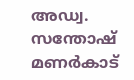അഡ്വ. സന്തോഷ് മണര്‍കാട്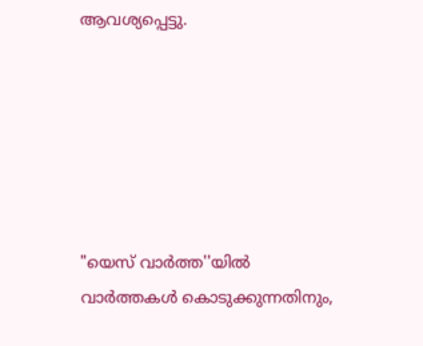ആവശ്യപ്പെട്ടു.






"യെസ് വാർത്ത''യിൽ
വാർത്തകൾ കൊടുക്കുന്നതിനും,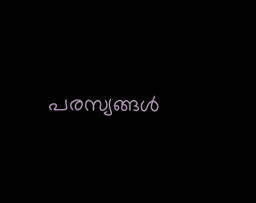പരസ്യങ്ങൾ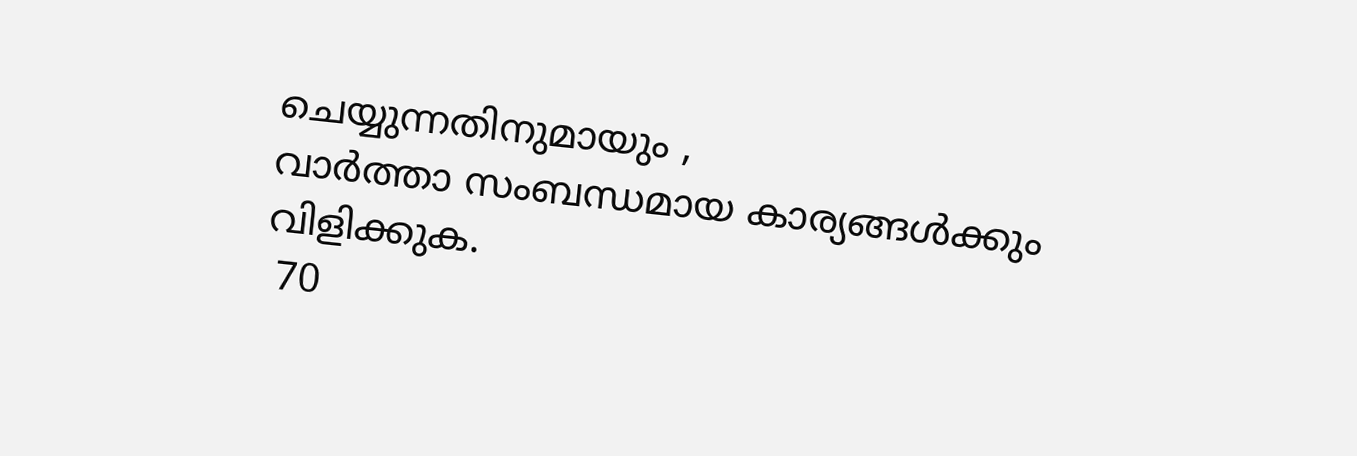ചെയ്യുന്നതിനുമായും ,
വാർത്താ സംബന്ധമായ കാര്യങ്ങൾക്കും
വിളിക്കുക.
 70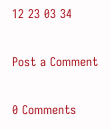12 23 03 34

Post a Comment

0 Comments